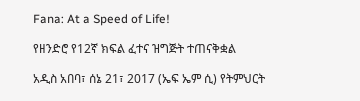Fana: At a Speed of Life!

የዘንድሮ የ12ኛ ክፍል ፈተና ዝግጅት ተጠናቅቋል

አዲስ አበባ፣ ሰኔ 21፣ 2017 (ኤፍ ኤም ሲ) የትምህርት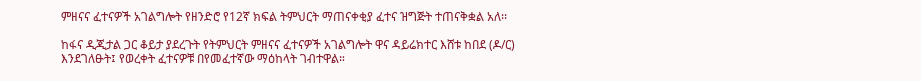ምዘናና ፈተናዎች አገልግሎት የዘንድሮ የ12ኛ ክፍል ትምህርት ማጠናቀቂያ ፈተና ዝግጅት ተጠናቅቋል አለ፡፡

ከፋና ዲጂታል ጋር ቆይታ ያደረጉት የትምህርት ምዘናና ፈተናዎች አገልግሎት ዋና ዳይሬክተር እሸቱ ከበደ (ዶ/ር) እንደገለፁት፤ የወረቀት ፈተናዎቹ በየመፈተኛው ማዕከላት ገብተዋል።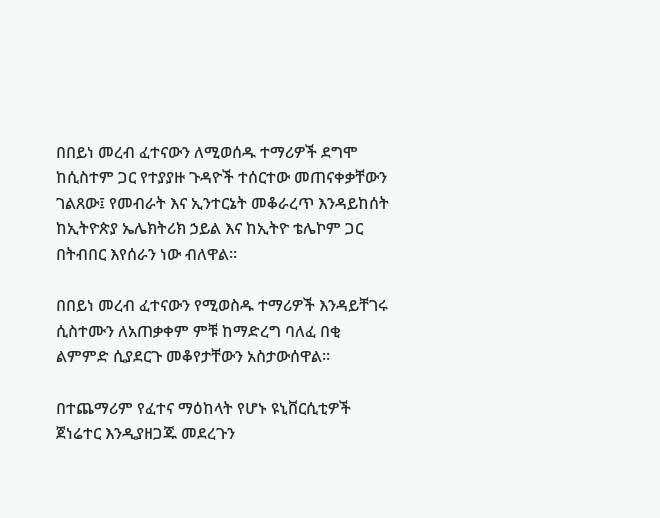በበይነ መረብ ፈተናውን ለሚወሰዱ ተማሪዎች ደግሞ ከሲስተም ጋር የተያያዙ ጉዳዮች ተሰርተው መጠናቀቃቸውን ገልጸው፤ የመብራት እና ኢንተርኔት መቆራረጥ እንዳይከሰት ከኢትዮጵያ ኤሌክትሪክ ኃይል እና ከኢትዮ ቴሌኮም ጋር በትብበር እየሰራን ነው ብለዋል።

በበይነ መረብ ፈተናውን የሚወስዱ ተማሪዎች እንዳይቸገሩ ሲስተሙን ለአጠቃቀም ምቹ ከማድረግ ባለፈ በቂ ልምምድ ሲያደርጉ መቆየታቸውን አስታውሰዋል።

በተጨማሪም የፈተና ማዕከላት የሆኑ ዩኒቨርሲቲዎች ጀነሬተር እንዲያዘጋጁ መደረጉን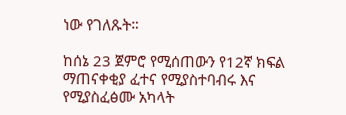ነው የገለጹት።

ከሰኔ 23 ጀምሮ የሚሰጠውን የ12ኛ ክፍል ማጠናቀቂያ ፈተና የሚያስተባብሩ እና የሚያስፈፅሙ አካላት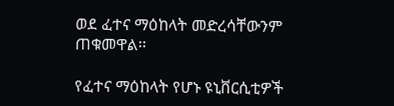ወደ ፈተና ማዕከላት መድረሳቸውንም ጠቁመዋል፡፡

የፈተና ማዕከላት የሆኑ ዩኒቨርሲቲዎች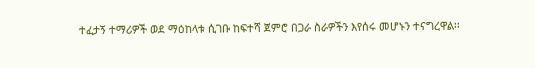ተፈታኝ ተማሪዎች ወደ ማዕከላቱ ሲገቡ ከፍተሻ ጀምሮ በጋራ ስራዎችን እየሰሩ መሆኑን ተናግረዋል፡፡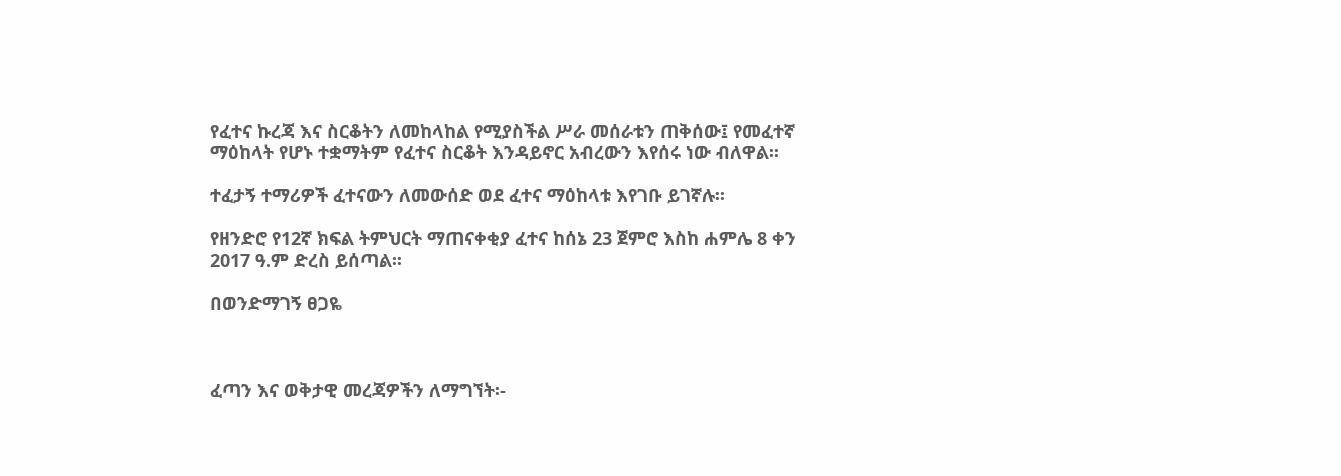የፈተና ኩረጃ እና ስርቆትን ለመከላከል የሚያስችል ሥራ መሰራቱን ጠቅሰው፤ የመፈተኛ ማዕከላት የሆኑ ተቋማትም የፈተና ስርቆት እንዳይኖር አብረውን እየሰሩ ነው ብለዋል፡፡

ተፈታኝ ተማሪዎች ፈተናውን ለመውሰድ ወደ ፈተና ማዕከላቱ እየገቡ ይገኛሉ፡፡

የዘንድሮ የ12ኛ ክፍል ትምህርት ማጠናቀቂያ ፈተና ከሰኔ 23 ጀምሮ እስከ ሐምሌ 8 ቀን 2017 ዓ.ም ድረስ ይሰጣል፡፡

በወንድማገኝ ፀጋዬ



ፈጣን እና ወቅታዊ መረጃዎችን ለማግኘት፡-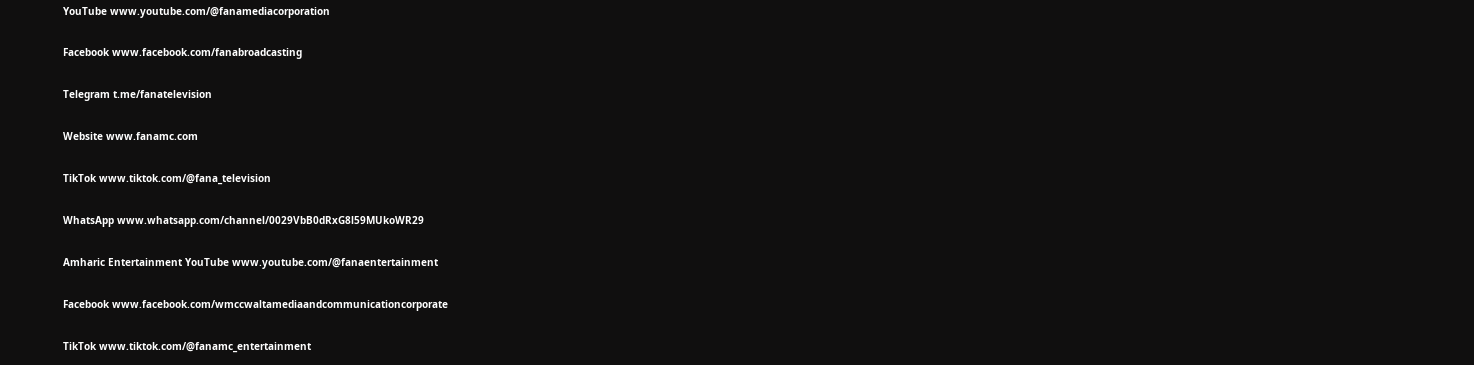YouTube www.youtube.com/@fanamediacorporation

Facebook www.facebook.com/fanabroadcasting

Telegram t.me/fanatelevision

Website www.fanamc.com

TikTok www.tiktok.com/@fana_television

WhatsApp www.whatsapp.com/channel/0029VbB0dRxG8l59MUkoWR29

Amharic Entertainment YouTube www.youtube.com/@fanaentertainment

Facebook www.facebook.com/wmccwaltamediaandcommunicationcorporate

TikTok www.tiktok.com/@fanamc_entertainment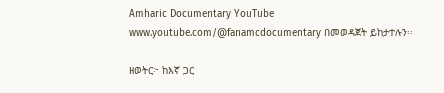Amharic Documentary YouTube www.youtube.com/@fanamcdocumentary በመወዳጀት ይከታተሉን፡፡

ዘወትር፦ ከእኛ ጋር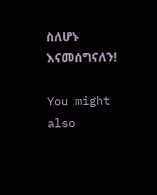ስለሆኑ እናመሰግናለን!

You might also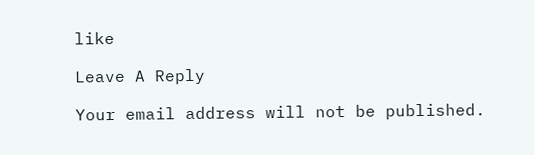like

Leave A Reply

Your email address will not be published.